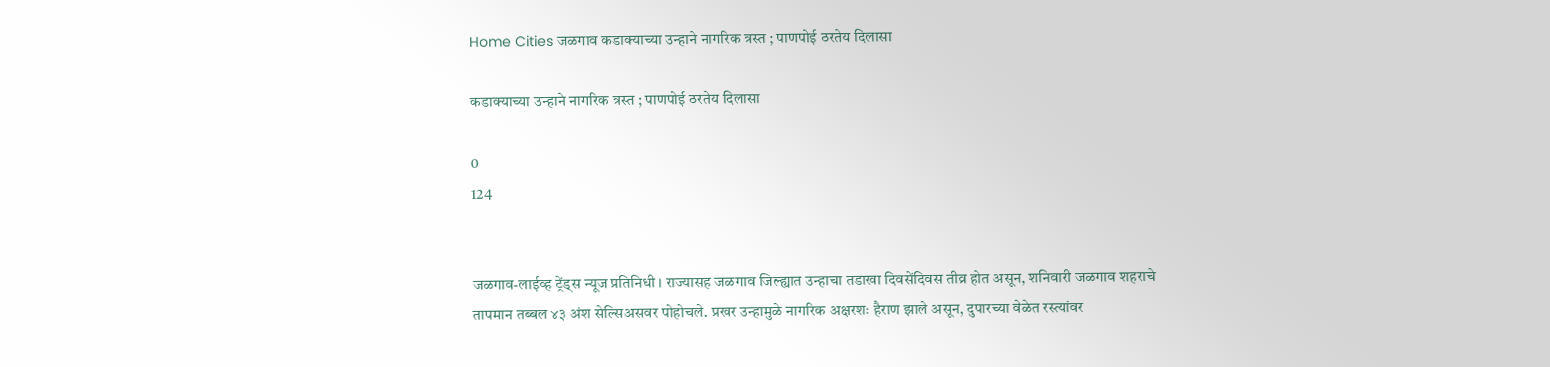Home Cities जळगाव कडाक्याच्या उन्हाने नागरिक त्रस्त ; पाणपोई ठरतेय दिलासा

कडाक्याच्या उन्हाने नागरिक त्रस्त ; पाणपोई ठरतेय दिलासा

0
124


जळगाव-लाईव्ह ट्रेंड्स न्यूज प्रतिनिधी । राज्यासह जळगाव जिल्ह्यात उन्हाचा तडाखा दिवसेंदिवस तीव्र होत असून, शनिवारी जळगाव शहराचे तापमान तब्बल ४३ अंश सेल्सिअसवर पोहोचले. प्रखर उन्हामुळे नागरिक अक्षरशः हैराण झाले असून, दुपारच्या वेळेत रस्त्यांवर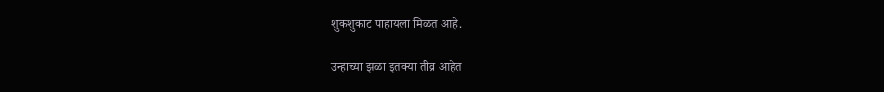शुकशुकाट पाहायला मिळत आहे.

उन्हाच्या झळा इतक्या तीव्र आहेत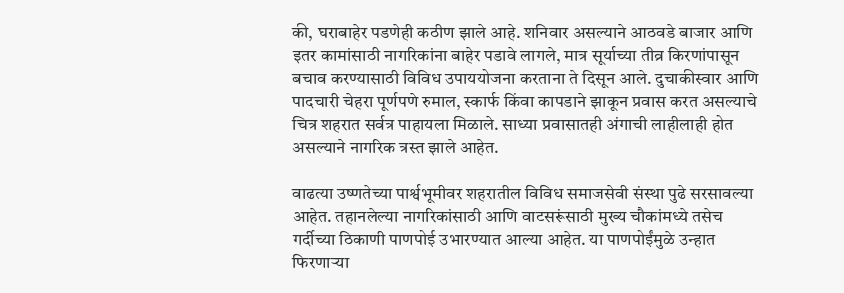की, घराबाहेर पडणेही कठीण झाले आहे. शनिवार असल्याने आठवडे बाजार आणि इतर कामांसाठी नागरिकांना बाहेर पडावे लागले, मात्र सूर्याच्या तीव्र किरणांपासून बचाव करण्यासाठी विविध उपाययोजना करताना ते दिसून आले. दुचाकीस्वार आणि पादचारी चेहरा पूर्णपणे रुमाल, स्कार्फ किंवा कापडाने झाकून प्रवास करत असल्याचे चित्र शहरात सर्वत्र पाहायला मिळाले. साध्या प्रवासातही अंगाची लाहीलाही होत असल्याने नागरिक त्रस्त झाले आहेत.

वाढत्या उष्णतेच्या पार्श्वभूमीवर शहरातील विविध समाजसेवी संस्था पुढे सरसावल्या आहेत. तहानलेल्या नागरिकांसाठी आणि वाटसरूंसाठी मुख्य चौकांमध्ये तसेच गर्दीच्या ठिकाणी पाणपोई उभारण्यात आल्या आहेत. या पाणपोईंमुळे उन्हात फिरणाऱ्या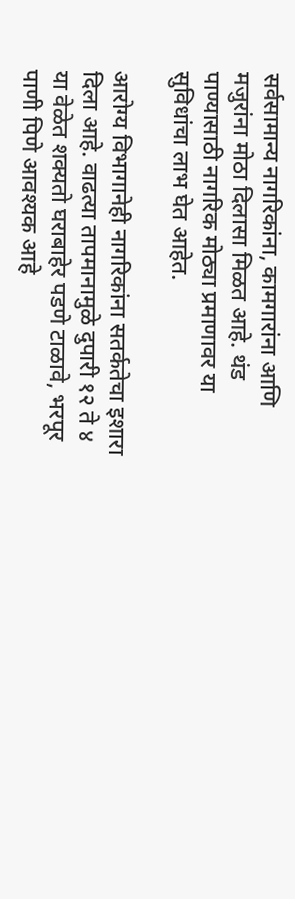सर्वसामान्य नागरिकांना, कामगारांना आणि मजुरांना मोठा दिलासा मिळत आहे. थंड पाण्यासाठी नागरिक मोठ्या प्रमाणावर या सुविधांचा लाभ घेत आहेत.

आरोग्य विभागानेही नागरिकांना सतर्कतेचा इशारा दिला आहे. वाढत्या तापमानामुळे दुपारी १२ ते ४ या वेळेत शक्यतो घराबाहेर पडणे टाळावे, भरपूर पाणी पिणे आवश्यक आहे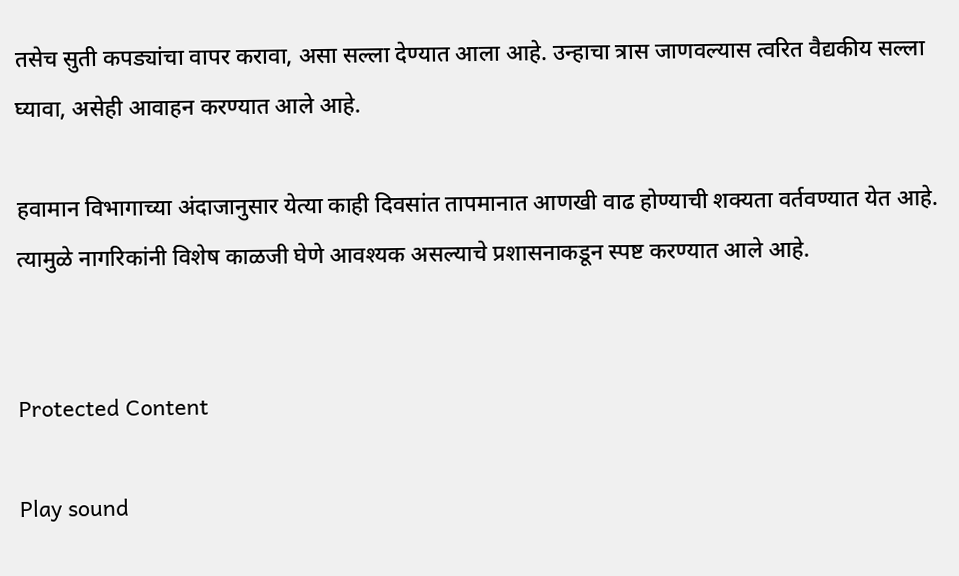तसेच सुती कपड्यांचा वापर करावा, असा सल्ला देण्यात आला आहे. उन्हाचा त्रास जाणवल्यास त्वरित वैद्यकीय सल्ला घ्यावा, असेही आवाहन करण्यात आले आहे.

हवामान विभागाच्या अंदाजानुसार येत्या काही दिवसांत तापमानात आणखी वाढ होण्याची शक्यता वर्तवण्यात येत आहे. त्यामुळे नागरिकांनी विशेष काळजी घेणे आवश्यक असल्याचे प्रशासनाकडून स्पष्ट करण्यात आले आहे.


Protected Content

Play sound